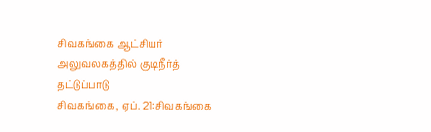சிவகங்கை ஆட்சியர் அலுவலகத்தில் குடிநீர்த் தட்டுப்பாடு
சிவகங்கை, ஏப். 21:சிவகங்கை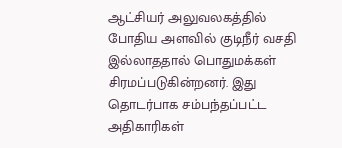ஆட்சியர் அலுவலகத்தில் போதிய அளவில் குடிநீர் வசதி இல்லாததால் பொதுமக்கள் சிரமப்படுகின்றனர். இது தொடர்பாக சம்பந்தப்பட்ட அதிகாரிகள்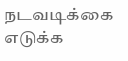நடவடிக்கை எடுக்க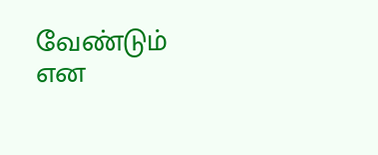வேண்டும் என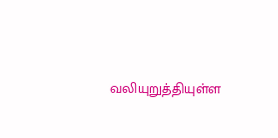வலியுறுத்தியுள்ள